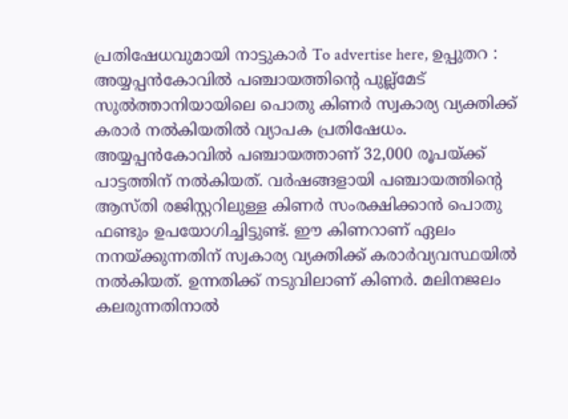പ്രതിഷേധവുമായി നാട്ടുകാർ To advertise here, ഉപ്പുതറ : അയ്യപ്പൻകോവിൽ പഞ്ചായത്തിന്റെ പുല്ല്മേട് സുൽത്താനിയായിലെ പൊതു കിണർ സ്വകാര്യ വ്യക്തിക്ക് കരാർ നൽകിയതിൽ വ്യാപക പ്രതിഷേധം. അയ്യപ്പൻകോവിൽ പഞ്ചായത്താണ് 32,000 രൂപയ്ക്ക് പാട്ടത്തിന് നൽകിയത്. വർഷങ്ങളായി പഞ്ചായത്തിന്റെ ആസ്തി രജിസ്റ്ററിലുള്ള കിണർ സംരക്ഷിക്കാൻ പൊതു ഫണ്ടും ഉപയോഗിച്ചിട്ടുണ്ട്. ഈ കിണറാണ് ഏലം നനയ്ക്കുന്നതിന് സ്വകാര്യ വ്യക്തിക്ക് കരാർവ്യവസ്ഥയിൽ നൽകിയത്. ഉന്നതിക്ക് നടുവിലാണ് കിണർ. മലിനജലം കലരുന്നതിനാൽ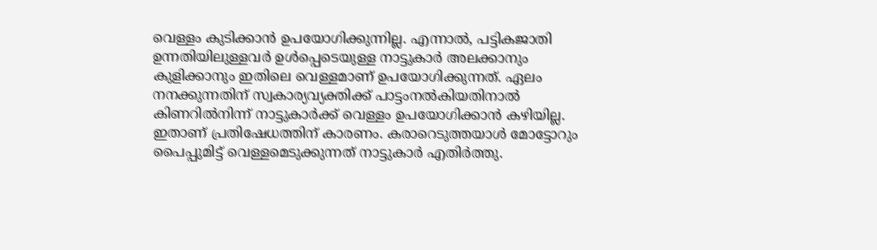വെള്ളം കുടിക്കാൻ ഉപയോഗിക്കുന്നില്ല. എന്നാൽ, പട്ടികജാതി ഉന്നതിയിലുള്ളവർ ഉൾപ്പെടെയുള്ള നാട്ടുകാർ അലക്കാനും കുളിക്കാനും ഇതിലെ വെള്ളമാണ് ഉപയോഗിക്കുന്നത്. ഏലം നനക്കുന്നതിന് സ്വകാര്യവ്യക്തിക്ക് പാട്ടംനൽകിയതിനാൽ കിണറിൽനിന്ന് നാട്ടുകാർക്ക് വെള്ളം ഉപയോഗിക്കാൻ കഴിയില്ല. ഇതാണ് പ്രതിഷേധത്തിന് കാരണം. കരാറെടുത്തയാൾ മോട്ടോറും പൈപ്പുമിട്ട് വെള്ളമെടുക്കുന്നത് നാട്ടുകാർ എതിർത്തു.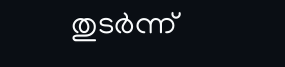തുടർന്ന്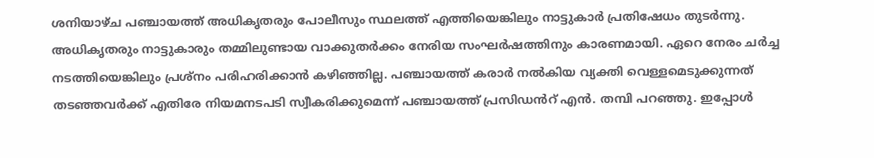ശനിയാഴ്ച പഞ്ചായത്ത് അധികൃതരും പോലീസും സ്ഥലത്ത് എത്തിയെങ്കിലും നാട്ടുകാർ പ്രതിഷേധം തുടർന്നു. അധികൃതരും നാട്ടുകാരും തമ്മിലുണ്ടായ വാക്കുതർക്കം നേരിയ സംഘർഷത്തിനും കാരണമായി. ഏറെ നേരം ചർച്ച നടത്തിയെങ്കിലും പ്രശ്നം പരിഹരിക്കാൻ കഴിഞ്ഞില്ല. പഞ്ചായത്ത് കരാർ നൽകിയ വ്യക്തി വെള്ളമെടുക്കുന്നത് തടഞ്ഞവർക്ക് എതിരേ നിയമനടപടി സ്വീകരിക്കുമെന്ന് പഞ്ചായത്ത് പ്രസിഡൻറ് എൻ. തമ്പി പറഞ്ഞു. ഇപ്പോൾ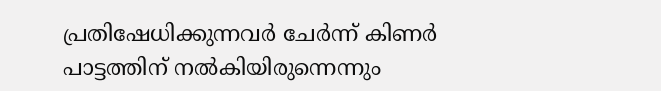പ്രതിഷേധിക്കുന്നവർ ചേർന്ന് കിണർ പാട്ടത്തിന് നൽകിയിരുന്നെന്നും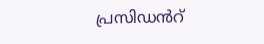പ്രസിഡൻറ്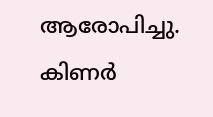ആരോപിച്ചു. കിണർ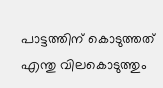പാട്ടത്തിന് കൊടുത്തത് എന്തു വിലകൊടുത്തും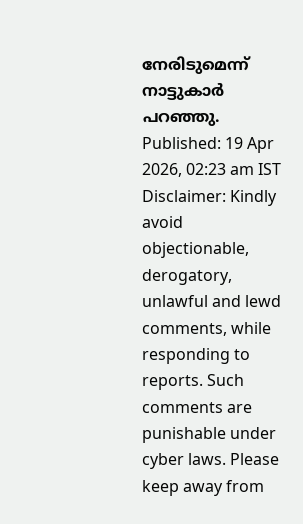നേരിടുമെന്ന് നാട്ടുകാർ പറഞ്ഞു. Published: 19 Apr 2026, 02:23 am IST Disclaimer: Kindly avoid objectionable, derogatory, unlawful and lewd comments, while responding to reports. Such comments are punishable under cyber laws. Please keep away from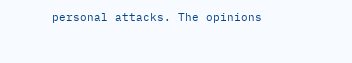personal attacks. The opinions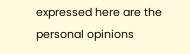expressed here are the personal opinions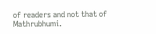of readers and not that of Mathrubhumi.